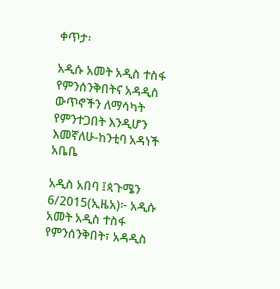ቀጥታ፡

አዲሱ አመት አዲስ ተስፋ የምንሰንቅበትና አዳዲስ ውጥኖችን ለማሳካት የምንተጋበት እንዲሆን እመኛለሁ-ከንቲባ አዳነች አቤቤ

አዲስ አበባ ፤ጳጉሜን 6/2015(ኢዜአ)፦ አዲሱ አመት አዲስ ተስፋ የምንሰንቅበት፣ አዳዲስ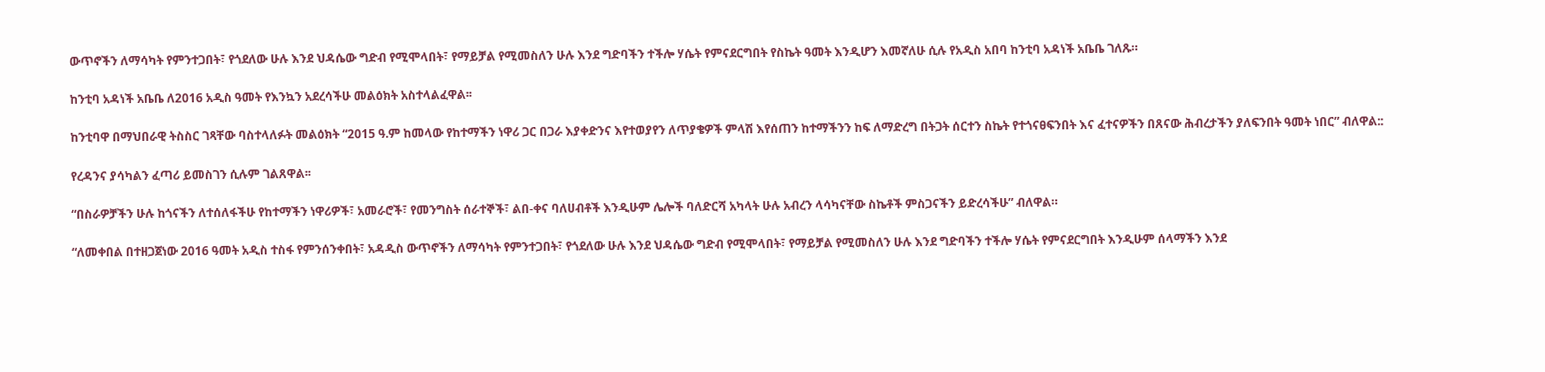ውጥኖችን ለማሳካት የምንተጋበት፣ የጎደለው ሁሉ እንደ ህዳሴው ግድብ የሚሞላበት፣ የማይቻል የሚመስለን ሁሉ እንደ ግድባችን ተችሎ ሃሴት የምናደርግበት የስኬት ዓመት እንዲሆን እመኛለሁ ሲሉ የአዲስ አበባ ከንቲባ አዳነች አቤቤ ገለጹ።

ከንቲባ አዳነች አቤቤ ለ2016 አዲስ ዓመት የእንኳን አደረሳችሁ መልዕክት አስተላልፈዋል፡፡

ከንቲባዋ በማህበራዊ ትስስር ገጻቸው ባስተላለፉት መልዕክት “2015 ዓ.ም ከመላው የከተማችን ነዋሪ ጋር በጋራ እያቀድንና እየተወያየን ለጥያቄዎች ምላሽ እየሰጠን ከተማችንን ከፍ ለማድረግ በትጋት ሰርተን ስኬት የተጎናፀፍንበት እና ፈተናዎችን በጸናው ሕብረታችን ያለፍንበት ዓመት ነበር” ብለዋል::

የረዳንና ያሳካልን ፈጣሪ ይመስገን ሲሉም ገልጸዋል፡፡

“በስራዎቻችን ሁሉ ከጎናችን ለተሰለፋችሁ የከተማችን ነዋሪዎች፣ አመራሮች፣ የመንግስት ሰራተኞች፣ ልበ-ቀና ባለሀብቶች እንዲሁም ሌሎች ባለድርሻ አካላት ሁሉ አብረን ላሳካናቸው ስኬቶች ምስጋናችን ይድረሳችሁ” ብለዋል።

“ለመቀበል በተዘጋጀነው 2016 ዓመት አዲስ ተስፋ የምንሰንቀበት፣ አዳዲስ ውጥኖችን ለማሳካት የምንተጋበት፣ የጎደለው ሁሉ እንደ ህዳሴው ግድብ የሚሞላበት፣ የማይቻል የሚመስለን ሁሉ እንደ ግድባችን ተችሎ ሃሴት የምናደርግበት እንዲሁም ሰላማችን እንደ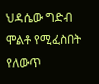ህዳሴው ግድብ ሞልቶ የሚፈስበት የለውጥ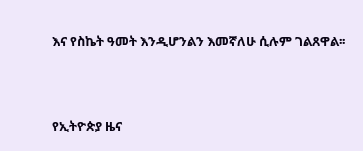እና የስኬት ዓመት እንዲሆንልን እመኛለሁ ሲሉም ገልጸዋል፡፡





የኢትዮጵያ ዜና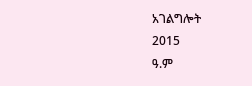አገልግሎት
2015
ዓ.ም